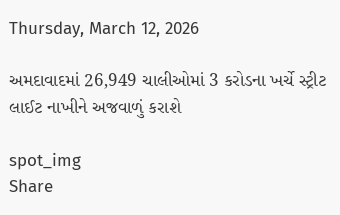Thursday, March 12, 2026

અમદાવાદમાં 26,949 ચાલીઓમાં 3 કરોડના ખર્ચે સ્ટ્રીટ લાઈટ નાખીને અજવાળું કરાશે

spot_img
Share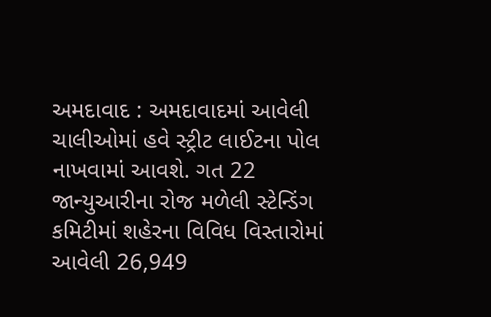અમદાવાદ : અમદાવાદમાં આવેલી ચાલીઓમાં હવે સ્ટ્રીટ લાઈટના પોલ નાખવામાં આવશે. ગત 22 જાન્યુઆરીના રોજ મળેલી સ્ટેન્ડિંગ કમિટીમાં શહેરના વિવિધ વિસ્તારોમાં આવેલી 26,949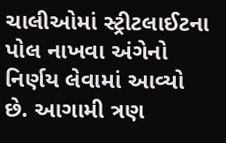ચાલીઓમાં સ્ટ્રીટલાઈટના પોલ નાખવા અંગેનો નિર્ણય લેવામાં આવ્યો છે. આગામી ત્રણ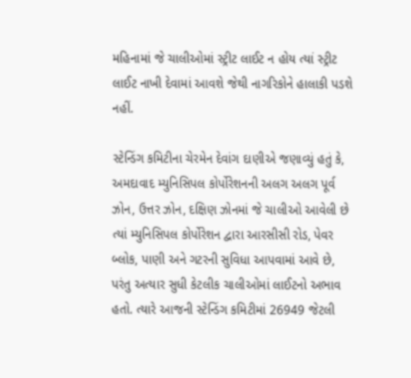મહિનામાં જે ચાલીઓમાં સ્ટ્રીટ લાઈટ ન હોય ત્યાં સ્ટ્રીટ લાઈટ નાખી દેવામાં આવશે જેથી નાગરિકોને હાલાકી પડશે નહીં.

સ્ટેન્ડિંગ કમિટીના ચેરમેન દેવાંગ દાણીએ જણાવ્યું હતું કે, અમદાવાદ મ્યુનિસિપલ કોર્પોરેશનની અલગ અલગ પૂર્વ ઝોન, ઉત્તર ઝોન, દક્ષિણ ઝોનમાં જે ચાલીઓ આવેલી છે ત્યાં મ્યુનિસિપલ કોર્પોરેશન દ્વારા આરસીસી રોડ, પેવર બ્લોક, પાણી અને ગટરની સુવિધા આપવામાં આવે છે, પરંતુ અત્યાર સુધી કેટલીક ચાલીઓમાં લાઈટનો અભાવ હતો. ત્યારે આજની સ્ટેન્ડિંગ કમિટીમાં 26949 જેટલી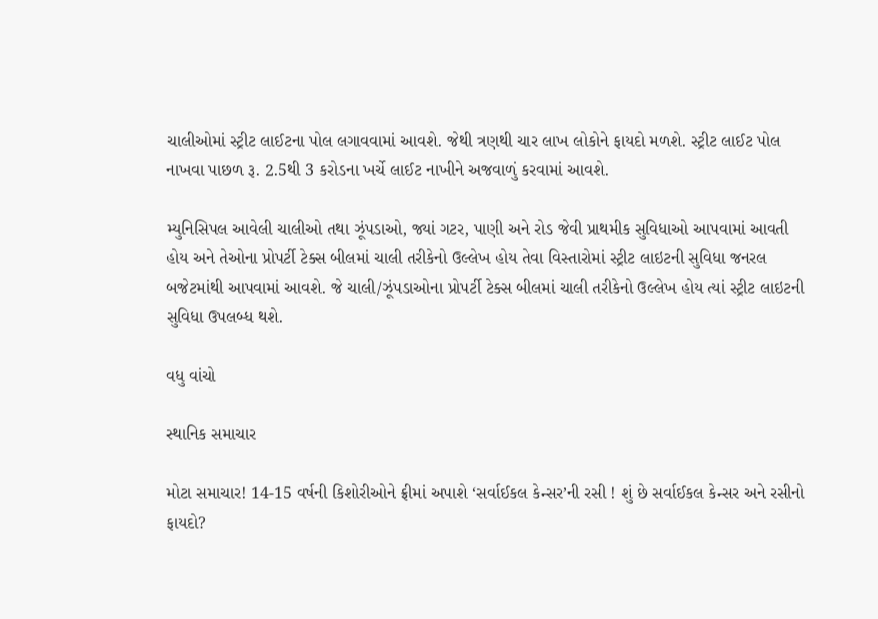ચાલીઓમાં સ્ટ્રીટ લાઈટના પોલ લગાવવામાં આવશે. જેથી ત્રણથી ચાર લાખ લોકોને ફાયદો મળશે. સ્ટ્રીટ લાઈટ પોલ નાખવા પાછળ રૂ. 2.5થી 3 કરોડના ખર્ચે લાઈટ નાખીને અજવાળું કરવામાં આવશે.

મ્યુનિસિપલ આવેલી ચાલીઓ તથા ઝૂંપડાઓ, જ્યાં ગટર, પાણી અને રોડ જેવી પ્રાથમીક સુવિધાઓ આપવામાં આવતી હોય અને તેઓના પ્રોપર્ટી ટેક્સ બીલમાં ચાલી તરીકેનો ઉલ્લેખ હોય તેવા વિસ્તારોમાં સ્ટ્રીટ લાઇટની સુવિધા જનરલ બજેટમાંથી આપવામાં આવશે. જે ચાલી/ઝૂંપડાઓના પ્રોપર્ટી ટેક્સ બીલમાં ચાલી તરીકેનો ઉલ્લેખ હોય ત્યાં સ્ટ્રીટ લાઇટની સુવિધા ઉપલબ્ધ થશે.

વધુ વાંચો

સ્થાનિક સમાચાર

મોટા સમાચાર! 14-15 વર્ષની કિશોરીઓને ફ્રીમાં અપાશે ‘સર્વાઈકલ કેન્સર’ની રસી ! શું છે સર્વાઈકલ કેન્સર અને રસીનો ફાયદો?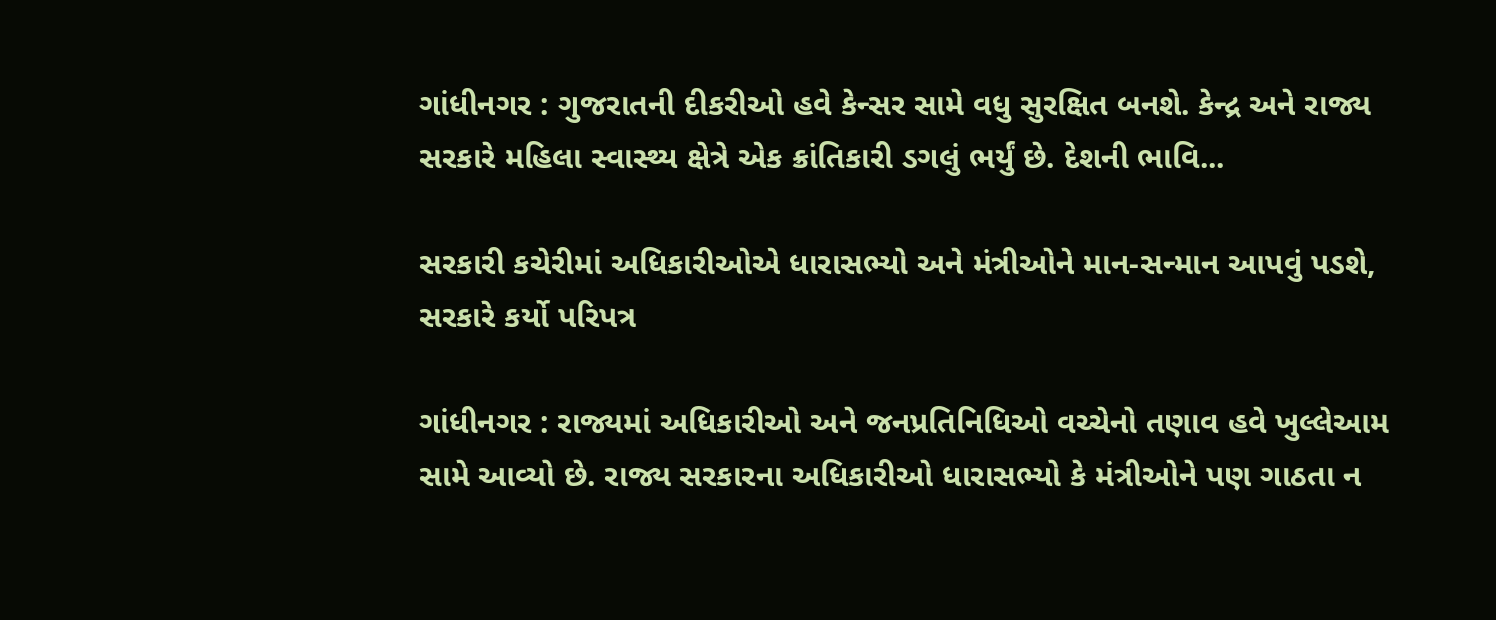ગાંધીનગર : ગુજરાતની દીકરીઓ હવે કેન્સર સામે વધુ સુરક્ષિત બનશે. કેન્દ્ર અને રાજ્ય સરકારે મહિલા સ્વાસ્થ્ય ક્ષેત્રે એક ક્રાંતિકારી ડગલું ભર્યું છે. દેશની ભાવિ...

સરકારી કચેરીમાં અધિકારીઓએ ધારાસભ્યો અને મંત્રીઓને માન-સન્માન આપવું પડશે, સરકારે કર્યો પરિપત્ર

ગાંધીનગર : રાજ્યમાં અધિકારીઓ અને જનપ્રતિનિધિઓ વચ્ચેનો તણાવ હવે ખુલ્લેઆમ સામે આવ્યો છે. રાજ્ય સરકારના અધિકારીઓ ધારાસભ્યો કે મંત્રીઓને પણ ગાઠતા ન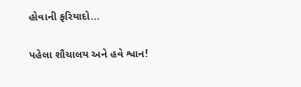હોવાની ફરિયાદો...

પહેલા શૌચાલય અને હવે શ્વાન!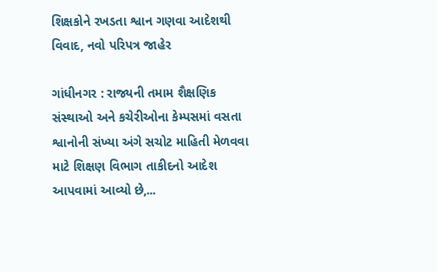શિક્ષકોને રખડતા શ્વાન ગણવા આદેશથી વિવાદ, નવો પરિપત્ર જાહેર

ગાંધીનગર : રાજ્યની તમામ શૈક્ષણિક સંસ્થાઓ અને કચેરીઓના કેમ્પસમાં વસતા શ્વાનોની સંખ્યા અંગે સચોટ માહિતી મેળવવા માટે શિક્ષણ વિભાગ તાકીદનો આદેશ આપવામાં આવ્યો છે,...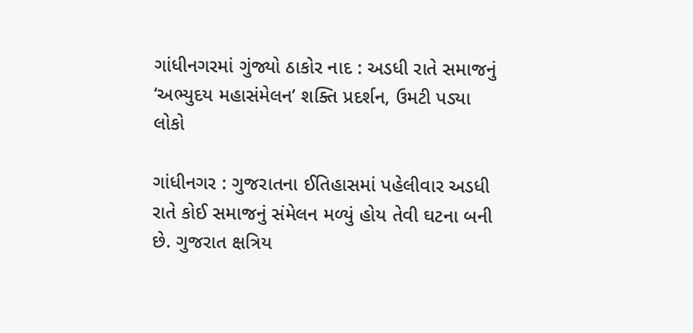ગાંધીનગરમાં ગુંજ્યો ઠાકોર નાદ : અડધી રાતે સમાજનું ‘અભ્યુદય મહાસંમેલન’ શક્તિ પ્રદર્શન, ઉમટી પડ્યા લોકો

ગાંધીનગર : ગુજરાતના ઈતિહાસમાં પહેલીવાર અડધી રાતે કોઈ સમાજનું સંમેલન મળ્યું હોય તેવી ઘટના બની છે. ગુજરાત ક્ષત્રિય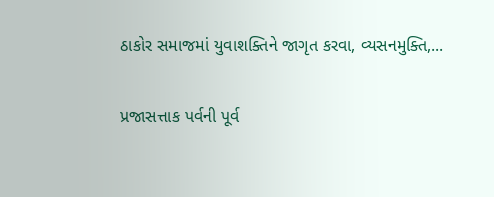ઠાકોર સમાજમાં યુવાશક્તિને જાગૃત કરવા, વ્યસનમુક્તિ,...

પ્રજાસત્તાક પર્વની પૂર્વ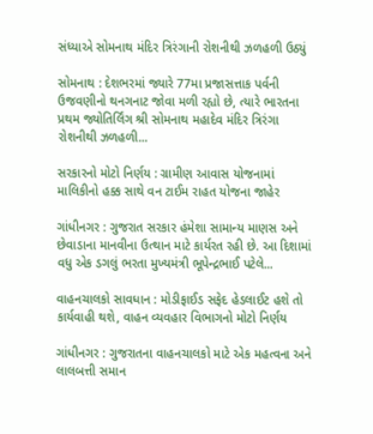સંધ્યાએ સોમનાથ મંદિર ત્રિરંગાની રોશનીથી ઝળહળી ઉઠ્યું

સોમનાથ : દેશભરમાં જ્યારે 77મા પ્રજાસત્તાક પર્વની ઉજવણીનો થનગનાટ જોવા મળી રહ્યો છે, ત્યારે ભારતના પ્રથમ જ્યોતિર્લિંગ શ્રી સોમનાથ મહાદેવ મંદિર ત્રિરંગા રોશનીથી ઝળહળી...

સરકારનો મોટો નિર્ણય : ગ્રામીણ આવાસ યોજનામાં માલિકીનો હક્ક સાથે વન ટાઈમ રાહત યોજના જાહેર

ગાંધીનગર : ગુજરાત સરકાર હંમેશા સામાન્ય માણસ અને છેવાડાના માનવીના ઉત્થાન માટે કાર્યરત રહી છે. આ દિશામાં વધુ એક ડગલું ભરતા મુખ્યમંત્રી ભૂપેન્દ્રભાઈ પટેલે...

વાહનચાલકો સાવધાન : મોડીફાઈડ સફેદ હેડલાઈટ હશે તો કાર્યવાહી થશે, વાહન વ્યવહાર વિભાગનો મોટો નિર્ણય

ગાંધીનગર : ગુજરાતના વાહનચાલકો માટે એક મહત્વના અને લાલબત્તી સમાન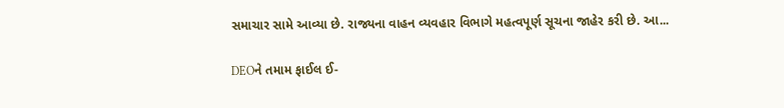સમાચાર સામે આવ્યા છે. રાજ્યના વાહન વ્યવહાર વિભાગે મહત્વપૂર્ણ સૂચના જાહેર કરી છે. આ...

DEOને તમામ ફાઈલ ઈ-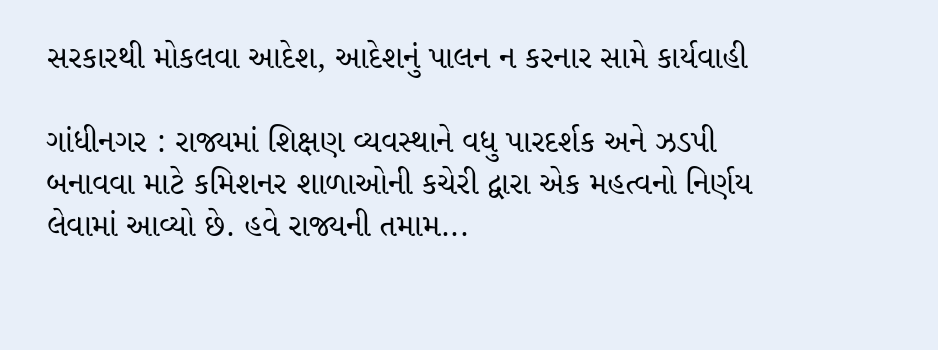સરકારથી મોકલવા આદેશ, આદેશનું પાલન ન કરનાર સામે કાર્યવાહી

ગાંધીનગર : રાજ્યમાં શિક્ષણ વ્યવસ્થાને વધુ પારદર્શક અને ઝડપી બનાવવા માટે કમિશનર શાળાઓની કચેરી દ્વારા એક મહત્વનો નિર્ણય લેવામાં આવ્યો છે. હવે રાજ્યની તમામ...